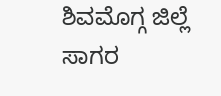ಶಿವಮೊಗ್ಗ ಜಿಲ್ಲೆ ಸಾಗರ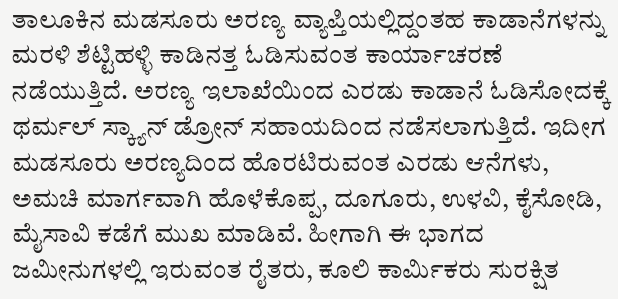ತಾಲೂಕಿನ ಮಡಸೂರು ಅರಣ್ಯ ವ್ಯಾಪ್ತಿಯಲ್ಲಿದ್ದಂತಹ ಕಾಡಾನೆಗಳನ್ನು ಮರಳಿ ಶೆಟ್ಟಿಹಳ್ಳಿ ಕಾಡಿನತ್ತ ಓಡಿಸುವಂತ ಕಾರ್ಯಾಚರಣೆ ನಡೆಯುತ್ತಿದೆ. ಅರಣ್ಯ ಇಲಾಖೆಯಿಂದ ಎರಡು ಕಾಡಾನೆ ಓಡಿಸೋದಕ್ಕೆ ಥರ್ಮಲ್ ಸ್ಕ್ಯಾನ್ ಡ್ರೋನ್ ಸಹಾಯದಿಂದ ನಡೆಸಲಾಗುತ್ತಿದೆ. ಇದೀಗ ಮಡಸೂರು ಅರಣ್ಯದಿಂದ ಹೊರಟಿರುವಂತ ಎರಡು ಆನೆಗಳು, ಅಮಚಿ ಮಾರ್ಗವಾಗಿ ಹೊಳೆಕೊಪ್ಪ, ದೂಗೂರು, ಉಳವಿ, ಕೈಸೋಡಿ, ಮೈಸಾವಿ ಕಡೆಗೆ ಮುಖ ಮಾಡಿವೆ. ಹೀಗಾಗಿ ಈ ಭಾಗದ ಜಮೀನುಗಳಲ್ಲಿ ಇರುವಂತ ರೈತರು, ಕೂಲಿ ಕಾರ್ಮಿಕರು ಸುರಕ್ಷಿತ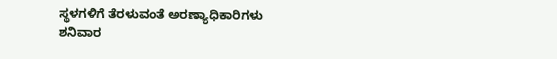ಸ್ಥಳಗಳಿಗೆ ತೆರಳುವಂತೆ ಅರಣ್ಯಾಧಿಕಾರಿಗಳು ಶನಿವಾರ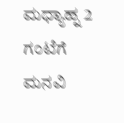ಮಧ್ಯಾಹ್ನ 2 ಗಂಟೆಗೆ ಮನವಿ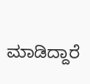ಮಾಡಿದ್ದಾರೆ